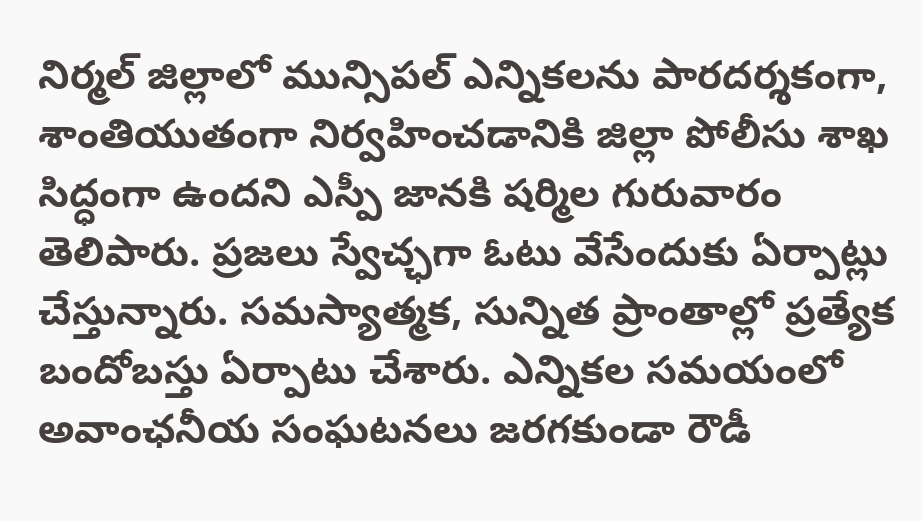నిర్మల్ జిల్లాలో మున్సిపల్ ఎన్నికలను పారదర్శకంగా, శాంతియుతంగా నిర్వహించడానికి జిల్లా పోలీసు శాఖ సిద్ధంగా ఉందని ఎస్పీ జానకి షర్మిల గురువారం తెలిపారు. ప్రజలు స్వేచ్ఛగా ఓటు వేసేందుకు ఏర్పాట్లు చేస్తున్నారు. సమస్యాత్మక, సున్నిత ప్రాంతాల్లో ప్రత్యేక బందోబస్తు ఏర్పాటు చేశారు. ఎన్నికల సమయంలో అవాంఛనీయ సంఘటనలు జరగకుండా రౌడీ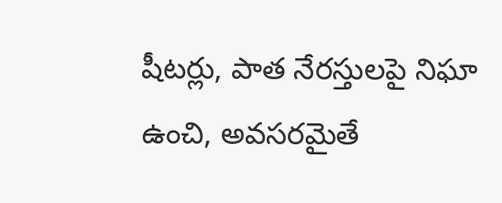షీటర్లు, పాత నేరస్తులపై నిఘా ఉంచి, అవసరమైతే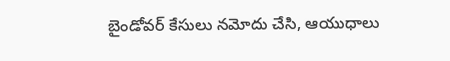బైండోవర్ కేసులు నమోదు చేసి, ఆయుధాలు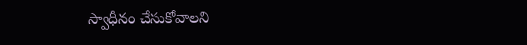స్వాధీనం చేసుకోవాలని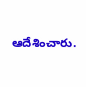ఆదేశించారు.